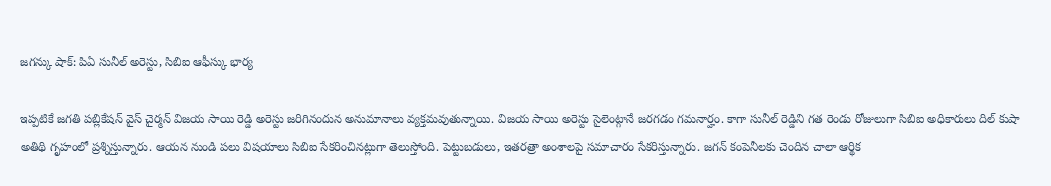జగన్కు షాక్: పిఏ సునీల్ అరెస్టు, సిబిఐ ఆఫీస్కు భార్య

ఇప్పటికే జగతి పబ్లికేషన్ వైస్ చైర్మన్ విజయ సాయి రెడ్డి అరెస్టు జరిగినందున అనుమానాలు వ్యక్తమవుతున్నాయి. విజయ సాయి అరెస్టు సైలెంట్గానే జరగడం గమనార్హం. కాగా సునీల్ రెడ్డిని గత రెండు రోజులుగా సిబిఐ అధికారులు దిల్ కుషా అతిథి గృహంలో ప్రశ్నిస్తున్నారు. ఆయన నుండి పలు విషయాలు సిబిఐ సేకరించినట్లుగా తెలుస్తోంది. పెట్టుబడులు, ఇతరత్రా అంశాలపై సమాచారం సేకరిస్తున్నారు. జగన్ కంపెనీలకు చెందిన చాలా ఆర్థిక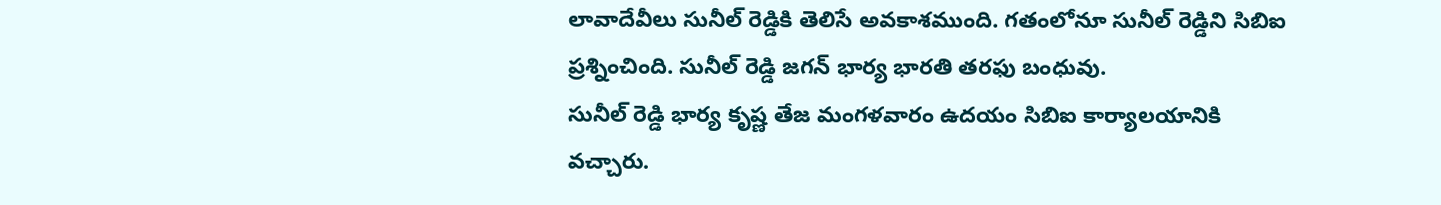లావాదేవీలు సునీల్ రెడ్డికి తెలిసే అవకాశముంది. గతంలోనూ సునీల్ రెడ్డిని సిబిఐ ప్రశ్నించింది. సునీల్ రెడ్డి జగన్ భార్య భారతి తరఫు బంధువు.
సునీల్ రెడ్డి భార్య కృష్ణ తేజ మంగళవారం ఉదయం సిబిఐ కార్యాలయానికి వచ్చారు.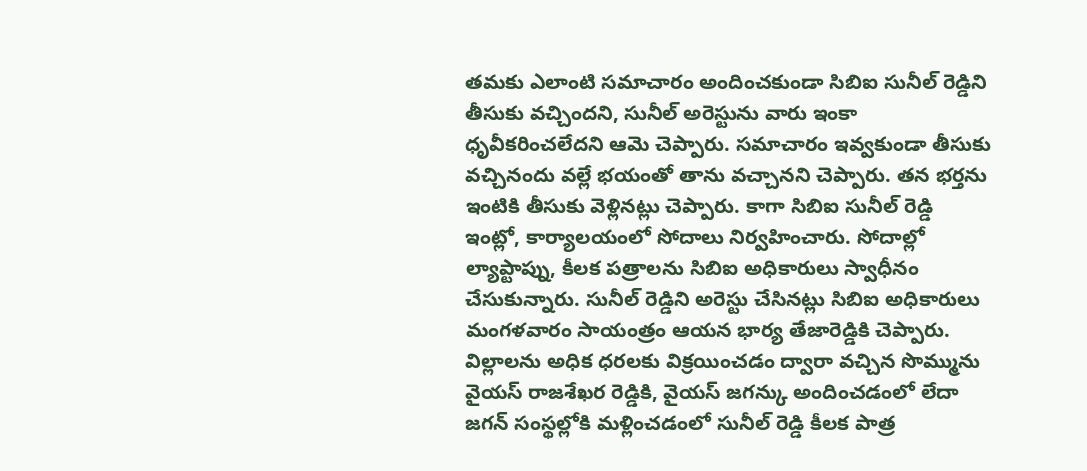తమకు ఎలాంటి సమాచారం అందించకుండా సిబిఐ సునీల్ రెడ్డిని తీసుకు వచ్చిందని, సునీల్ అరెస్టును వారు ఇంకా ధృవీకరించలేదని ఆమె చెప్పారు. సమాచారం ఇవ్వకుండా తీసుకు వచ్చినందు వల్లే భయంతో తాను వచ్చానని చెప్పారు. తన భర్తను ఇంటికి తీసుకు వెళ్లినట్లు చెప్పారు. కాగా సిబిఐ సునీల్ రెడ్డి ఇంట్లో, కార్యాలయంలో సోదాలు నిర్వహించారు. సోదాల్లో ల్యాప్టాప్ను, కీలక పత్రాలను సిబిఐ అధికారులు స్వాధీనం చేసుకున్నారు. సునీల్ రెడ్డిని అరెస్టు చేసినట్లు సిబిఐ అధికారులు మంగళవారం సాయంత్రం ఆయన భార్య తేజారెడ్డికి చెప్పారు. విల్లాలను అధిక ధరలకు విక్రయించడం ద్వారా వచ్చిన సొమ్మును వైయస్ రాజశేఖర రెడ్డికి, వైయస్ జగన్కు అందించడంలో లేదా జగన్ సంస్థల్లోకి మళ్లించడంలో సునీల్ రెడ్డి కీలక పాత్ర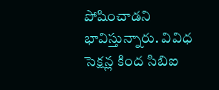పోషించాడని భావిస్తున్నారు. వివిధ సెక్షన్ల కింద సిబిఐ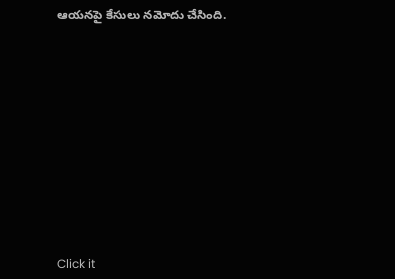ఆయనపై కేసులు నమోదు చేసింది.












Click it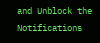and Unblock the Notifications